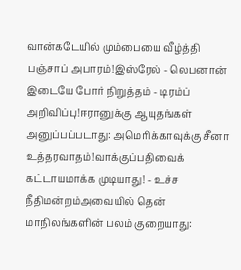வான்கடேயில் மும்பையை வீழ்த்தி பஞ்சாப் அபாரம்!இஸ்ரேல் - லெபனான் இடையே போர் நிறுத்தம் - டிரம்ப் அறிவிப்பு!ஈரானுக்கு ஆயுதங்கள் அனுப்பப்படாது: அமெரிக்காவுக்கு சீனா உத்தரவாதம்!வாக்குப்பதிவைக் கட்டாயமாக்க முடியாது! - உச்ச நீதிமன்றம்அவையில் தென் மாநிலங்களின் பலம் குறையாது: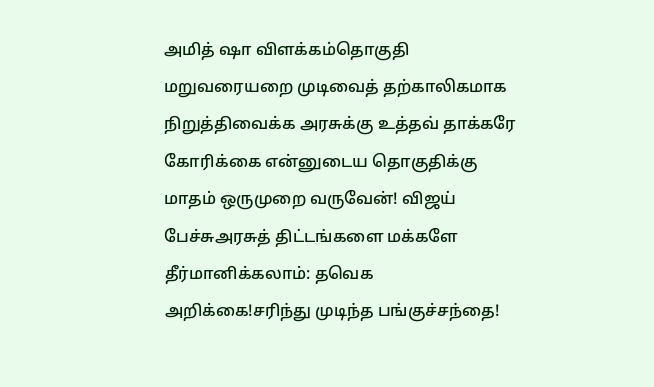அமித் ஷா விளக்கம்தொகுதி மறுவரையறை முடிவைத் தற்காலிகமாக நிறுத்திவைக்க அரசுக்கு உத்தவ் தாக்கரே கோரிக்கை என்னுடைய தொகுதிக்கு மாதம் ஒருமுறை வருவேன்! விஜய் பேச்சுஅரசுத் திட்டங்களை மக்களே தீர்மானிக்கலாம்: தவெக அறிக்கை!சரிந்து முடிந்த பங்குச்சந்தை!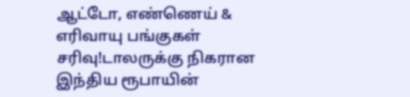ஆட்டோ, எண்ணெய் & எரிவாயு பங்குகள் சரிவு!டாலருக்கு நிகரான இந்திய ரூபாயின்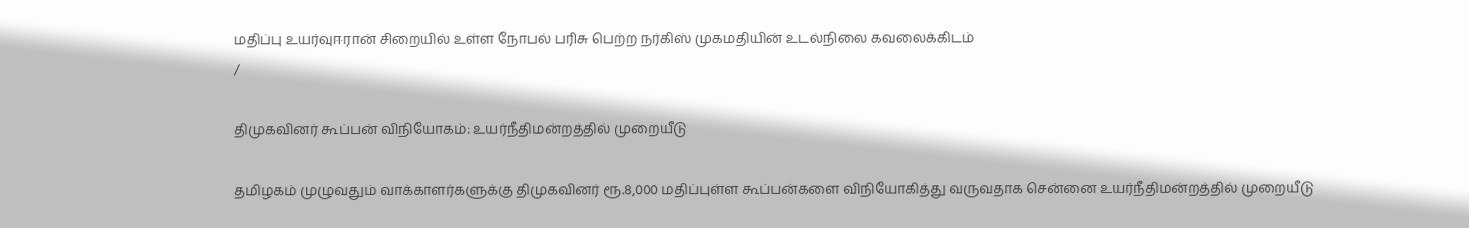மதிப்பு உயர்வுஈரான் சிறையில் உள்ள நோபல் பரிசு பெற்ற நர்கிஸ் முகமதியின் உடல்நிலை கவலைக்கிடம்
/

திமுகவினர் கூப்பன் விநியோகம்: உயர்நீதிமன்றத்தில் முறையீடு

தமிழகம் முழுவதும் வாக்காளர்களுக்கு திமுகவினர் ரூ.8,000 மதிப்புள்ள கூப்பன்களை விநியோகித்து வருவதாக சென்னை உயர்நீதிமன்றத்தில் முறையீடு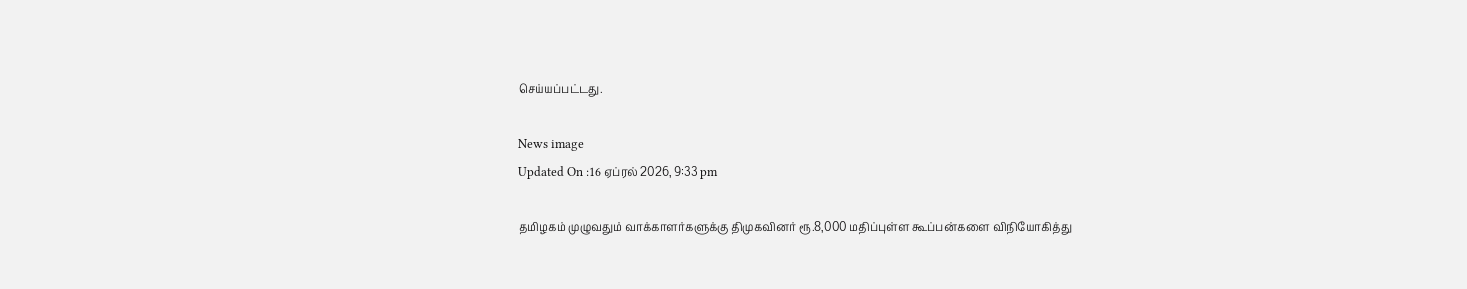செய்யப்பட்டது.

News image
Updated On :16 ஏப்ரல் 2026, 9:33 pm

தமிழகம் முழுவதும் வாக்காளர்களுக்கு திமுகவினர் ரூ.8,000 மதிப்புள்ள கூப்பன்களை விநியோகித்து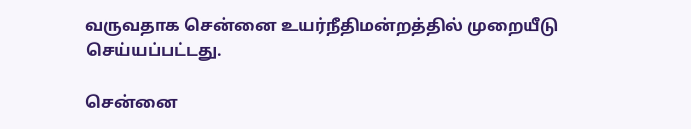வருவதாக சென்னை உயர்நீதிமன்றத்தில் முறையீடு செய்யப்பட்டது.

சென்னை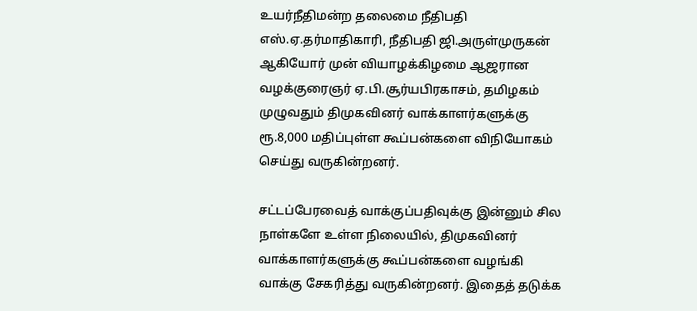உயர்நீதிமன்ற தலைமை நீதிபதி எஸ்.ஏ.தர்மாதிகாரி, நீதிபதி ஜி.அருள்முருகன் ஆகியோர் முன் வியாழக்கிழமை ஆஜரான வழக்குரைஞர் ஏ.பி.சூர்யபிரகாசம், தமிழகம் முழுவதும் திமுகவினர் வாக்காளர்களுக்கு ரூ.8,000 மதிப்புள்ள கூப்பன்களை விநியோகம் செய்து வருகின்றனர்.

சட்டப்பேரவைத் வாக்குப்பதிவுக்கு இன்னும் சில நாள்களே உள்ள நிலையில், திமுகவினர் வாக்காளர்களுக்கு கூப்பன்களை வழங்கி வாக்கு சேகரித்து வருகின்றனர். இதைத் தடுக்க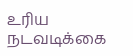உரிய நடவடிக்கை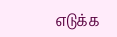எடுக்க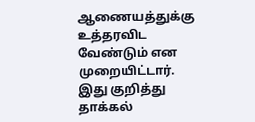ஆணையத்துக்கு உத்தரவிட வேண்டும் என முறையிட்டார். இது குறித்து தாக்கல்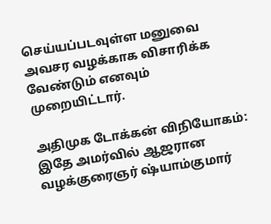செய்யப்படவுள்ள மனுவை அவசர வழக்காக விசாரிக்க வேண்டும் எனவும் முறையிட்டார்.

அதிமுக டோக்கன் விநியோகம்: இதே அமர்வில் ஆஜரான வழக்குரைஞர் ஷ்யாம்குமார்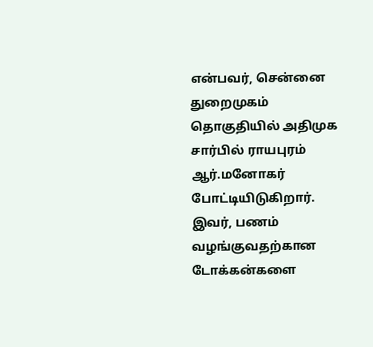என்பவர், சென்னை துறைமுகம் தொகுதியில் அதிமுக சார்பில் ராயபுரம் ஆர்.மனோகர் போட்டியிடுகிறார். இவர், பணம் வழங்குவதற்கான டோக்கன்களை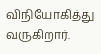விநியோகித்து வருகிறார்.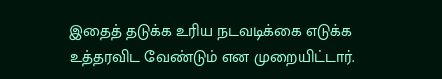இதைத் தடுக்க உரிய நடவடிக்கை எடுக்க உத்தரவிட வேண்டும் என முறையிட்டார்.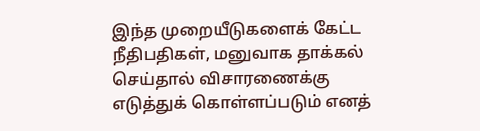இந்த முறையீடுகளைக் கேட்ட நீதிபதிகள், மனுவாக தாக்கல் செய்தால் விசாரணைக்கு எடுத்துக் கொள்ளப்படும் எனத்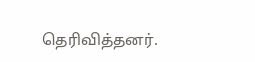தெரிவித்தனர்.